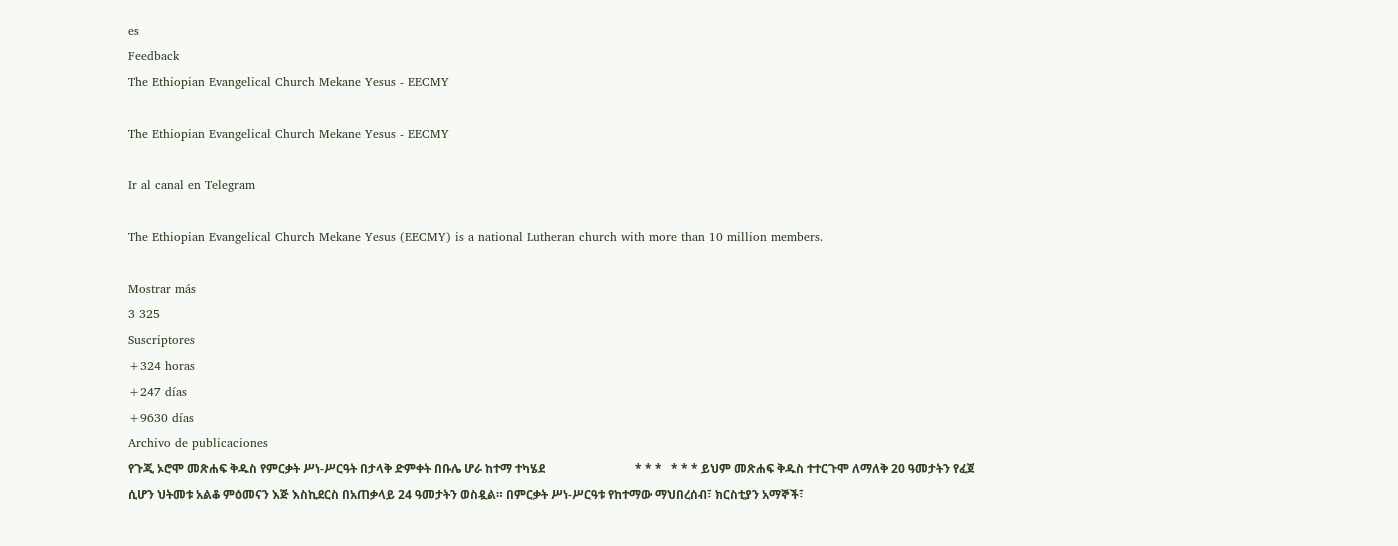es
Feedback
The Ethiopian Evangelical Church Mekane Yesus - EECMY

The Ethiopian Evangelical Church Mekane Yesus - EECMY

Ir al canal en Telegram

The Ethiopian Evangelical Church Mekane Yesus (EECMY) is a national Lutheran church with more than 10 million members.

Mostrar más
3 325
Suscriptores
+324 horas
+247 días
+9630 días
Archivo de publicaciones
የጉጂ ኦሮሞ መጽሐፍ ቅዱስ የምርቃት ሥነ-ሥርዓት በታላቅ ድምቀት በቡሌ ሆራ ከተማ ተካሄደ                              * * *   * * * ይህም መጽሐፍ ቅዱስ ተተርጉሞ ለማለቅ 20 ዓመታትን የፈጀ ሲሆን ህትመቱ አልቆ ምዕመናን እጅ እስኪደርስ በአጠቃላይ 24 ዓመታትን ወስዷል። በምርቃት ሥነ-ሥርዓቱ የከተማው ማህበረሰብ፣ ክርስቲያን አማኞች፣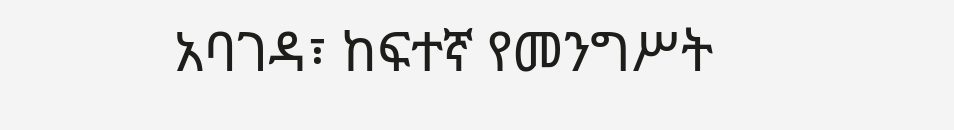አባገዳ፣ ከፍተኛ የመንግሥት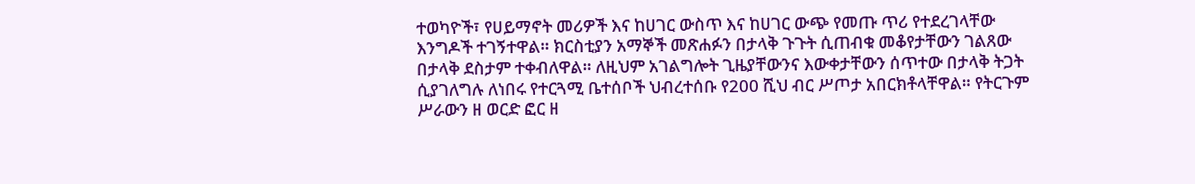ተወካዮች፣ የሀይማኖት መሪዎች እና ከሀገር ውስጥ እና ከሀገር ውጭ የመጡ ጥሪ የተደረገላቸው እንግዶች ተገኝተዋል። ክርስቲያን አማኞች መጽሐፉን በታላቅ ጉጉት ሲጠብቁ መቆየታቸውን ገልጸው በታላቅ ደስታም ተቀብለዋል። ለዚህም አገልግሎት ጊዜያቸውንና እውቀታቸውን ሰጥተው በታላቅ ትጋት ሲያገለግሉ ለነበሩ የተርጓሚ ቤተሰቦች ህብረተሰቡ የ200 ሺህ ብር ሥጦታ አበርክቶላቸዋል። የትርጉም ሥራውን ዘ ወርድ ፎር ዘ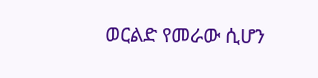ወርልድ የመራው ሲሆን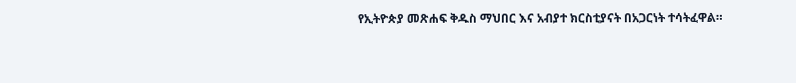የኢትዮጵያ መጽሐፍ ቅዱስ ማህበር እና አብያተ ክርስቲያናት በአጋርነት ተሳትፈዋል።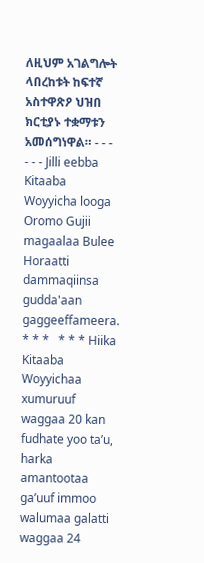ለዚህም አገልግሎት ላበረከቱት ከፍተኛ አስተዋጽዖ ህዝበ ክርቲያኑ ተቋማቱን አመሰግነዋል። - - -    - - - Jilli eebba Kitaaba Woyyicha looga Oromo Gujii magaalaa Bulee Horaatti dammaqiinsa gudda'aan gaggeeffameera.                               * * *   * * * Hiika Kitaaba Woyyichaa xumuruuf waggaa 20 kan fudhate yoo taʼu, harka amantootaa gaʼuuf immoo walumaa galatti waggaa 24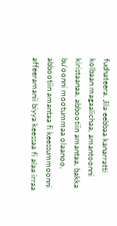fudhateera. Jila eebbaa kanarratti kolbaan magaalichaa, amantoonni kiristaanaa, abbootiin amantaa, bakka bu’oonni mootummaa olaanoo, abbootiin amantaa fi keessummoonni affeeramanii biyya keessaa fi alaa irraa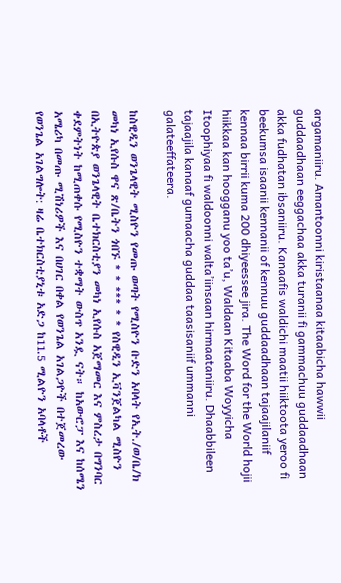argamaniiru. Amantoonni kiristaanaa kitaabicha hawwii guddaadhaan eeggachaa akka turanii fi gammachuu guddaadhaan akka fudhatan ibsaniiru. Kanaafis waldichi maatii hiiktoota yeroo fi beekumsa isaanii kennanii of kennuu guddaadhaan tajaajilaniif kennaa birrii kuma 200 dhiyeessee jira. The Word for the World hojii hiikkaa kan hoogganu yoo ta’u, Waldaan Kitaaba Woyyicha Itoophiyaa fi waldoonni walta’iinsaan hirmaataniiru. Dhaabbileen tajaajila kanaaf gumaacha guddaa taasisaniif ummanni galateeffateera.

ከስዊዲን ወንጌላዊት ሚስዮን የመጡ ወጣት የሚስዮን ቡድን አባላት የኢት./ወ/ቤ/ክ መካነ ኢየሱስ ዋና ጽ/ቤትን ጎበኙ * * *** * * የስዊዲን ኢቫንጀልካል ሚስዮን በኢትዮጵያ ወንጌላዊት ቤተክርስቲያን መካነ ኢየሱስ አጀማመር እና ምስረታ በግንባር ቀደምትነት ከሚጠቀሱ የሚስዮን ተቋማት ውስጥ አንዷ ናት። ከአውሮፓ እና ከሰሜን አሜሪካ በመጡ ሚሽነሪዎች እና በሀገር በቀል የወንጌል አገልጋዮች በተጀመረው የወንጌል አገልግሎት: ዛሬ ቤተክርስቲያኒቱ አድጋ ከ11.5 ሚልዮን አባላቶች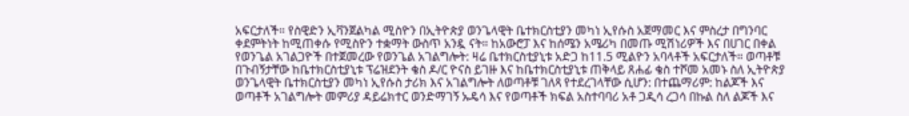አፍርታለች። የስዊድን ኢቫንጀልካል ሚስዮን በኢትዮጵያ ወንጌላዊት ቤተክርስቲያን መካነ ኢየሱስ አጀማመር እና ምስረታ በግንባር ቀደምትነት ከሚጠቀሱ የሚስዮን ተቋማት ውስጥ አንዷ ናት። ከአውሮፓ እና ከሰሜን አሜሪካ በመጡ ሚሽነሪዎች እና በሀገር በቀል የወንጌል አገልጋዮች በተጀመረው የወንጌል አገልግሎት: ዛሬ ቤተክርስቲያኒቱ አድጋ ከ11.5 ሚልዮን አባላቶች አፍርታለች። ወጣቶቹ በጉብኝታቸው ከቤተክርስቲያኒቱ ፕሬዝደንት ቄስ ዶ/ር ዮናስ ይገዙ እና ከቤተክርስቲያኒቱ ጠቅላይ ጸሐፊ ቄስ ተሾመ አመኑ ስለ ኢትዮጵያ ወንጌላዊት ቤተክርስቲያን መካነ ኢየሱስ ታሪክ እና አገልግሎት ለወጣቶቹ ገለጻ የተደረገላቸው ሲሆን: በተጨማሪም: ከልጆች እና ወጣቶች አገልግሎት መምሪያ ዳይሬክተር ወንድማገኝ ኡዴሳ እና የወጣቶች ክፍል አስተባባሪ አቶ ጋዲሳ ረጋሳ በኩል ስለ ልጆች እና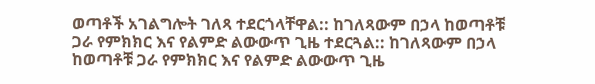ወጣቶች አገልግሎት ገለጻ ተደርጎላቸዋል:: ከገለጻውም በኃላ ከወጣቶቹ ጋራ የምክክር እና የልምድ ልውውጥ ጊዜ ተደርጓል:: ከገለጻውም በኃላ ከወጣቶቹ ጋራ የምክክር እና የልምድ ልውውጥ ጊዜ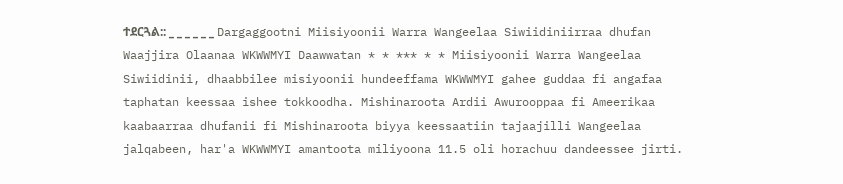ተደርጓል:: _ _ _ _ _ _ Dargaggootni Miisiyoonii Warra Wangeelaa Siwiidiniirraa dhufan Waajjira Olaanaa WKWWMYI Daawwatan * * *** * * Miisiyoonii Warra Wangeelaa Siwiidinii, dhaabbilee misiyoonii hundeeffama WKWWMYI gahee guddaa fi angafaa taphatan keessaa ishee tokkoodha. Mishinaroota Ardii Awurooppaa fi Ameerikaa kaabaarraa dhufanii fi Mishinaroota biyya keessaatiin tajaajilli Wangeelaa jalqabeen, har'a WKWWMYI amantoota miliyoona 11.5 oli horachuu dandeessee jirti.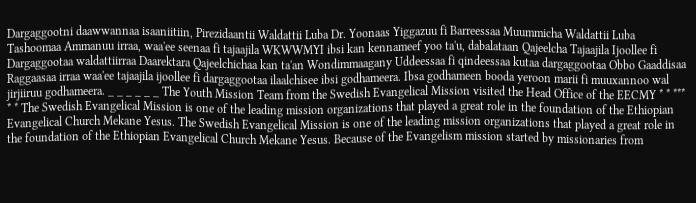Dargaggootni daawwannaa isaaniitiin, Pirezidaantii Waldattii Luba Dr. Yoonaas Yiggazuu fi Barreessaa Muummicha Waldattii Luba Tashoomaa Ammanuu irraa, waa'ee seenaa fi tajaajila WKWWMYI ibsi kan kennameef yoo ta'u, dabalataan Qajeelcha Tajaajila Ijoollee fi Dargaggootaa waldattiirraa Daarektara Qajeelchichaa kan ta'an Wondimmaagany Uddeessaa fi qindeessaa kutaa dargaggootaa Obbo Gaaddisaa Raggaasaa irraa waa'ee tajaajila ijoollee fi dargaggootaa ilaalchisee ibsi godhameera. Ibsa godhameen booda yeroon marii fi muuxannoo wal jirjiiruu godhameera. _ _ _ _ _ _ The Youth Mission Team from the Swedish Evangelical Mission visited the Head Office of the EECMY * * *** * * The Swedish Evangelical Mission is one of the leading mission organizations that played a great role in the foundation of the Ethiopian Evangelical Church Mekane Yesus. The Swedish Evangelical Mission is one of the leading mission organizations that played a great role in the foundation of the Ethiopian Evangelical Church Mekane Yesus. Because of the Evangelism mission started by missionaries from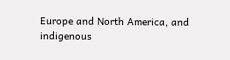Europe and North America, and indigenous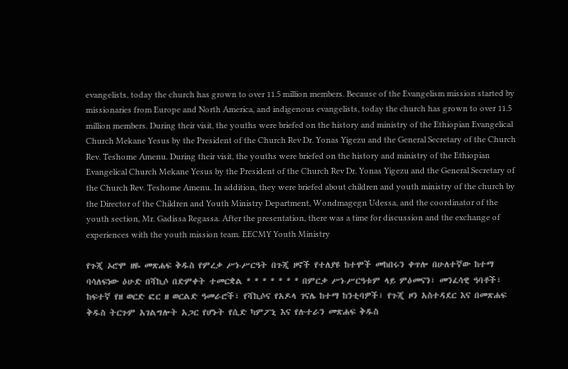evangelists, today the church has grown to over 11.5 million members. Because of the Evangelism mission started by missionaries from Europe and North America, and indigenous evangelists, today the church has grown to over 11.5 million members. During their visit, the youths were briefed on the history and ministry of the Ethiopian Evangelical Church Mekane Yesus by the President of the Church Rev Dr. Yonas Yigezu and the General Secretary of the Church Rev. Teshome Amenu. During their visit, the youths were briefed on the history and ministry of the Ethiopian Evangelical Church Mekane Yesus by the President of the Church Rev Dr. Yonas Yigezu and the General Secretary of the Church Rev. Teshome Amenu. In addition, they were briefed about children and youth ministry of the church by the Director of the Children and Youth Ministry Department, Wondmagegn Udessa, and the coordinator of the youth section, Mr. Gadissa Regassa. After the presentation, there was a time for discussion and the exchange of experiences with the youth mission team. EECMY Youth Ministry

የጉጂ ኦሮሞ ዘዬ መጽሐፍ ቅዱስ የምረቃ ሥነ-ሥርዓት በጉጂ ዞኖች የተለያዩ ከተሞች መከበሩን ቀጥሎ በሁለተኛው ከተማ ባሳለፍነው ዕሁድ በሻኪሶ በድምቀት ተመርቋል * * * * * * * በምርቃ ሥነ-ሥርዓቱም ላይ ምዕመናን፣ መንፈሳዊ ዓባቶች፣ ከፍተኛ የዘ ወርድ ፎር ዘ ወርልድ ዓመራሮች፣ የሻኪሶና የአዶላ ገናሌ ከተማ ከንቲባዎች፣ የጉጂ ዞን አስተዳደር እና በመጽሐፍ ቅዱስ ትርጉም አገልግሎት አጋር የሆኑት የሲድ ካምፖኒ እና የሉተራን መጽሐፍ ቅዱስ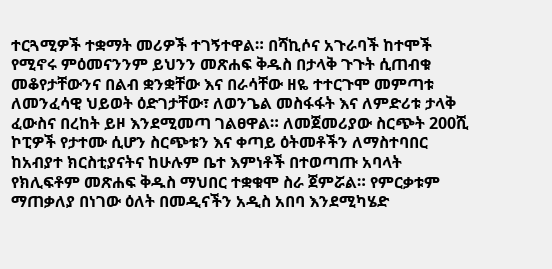ተርጓሚዎች ተቋማት መሪዎች ተገኝተዋል። በሻኪሶና አጉራባች ከተሞች የሚኖሩ ምዕመናንንም ይህንን መጽሐፍ ቅዱስ በታላቅ ጉጉት ሲጠብቁ መቆየታቸውንና በልብ ቋንቋቸው እና በራሳቸው ዘዬ ተተርጉሞ መምጣቱ ለመንፈሳዊ ህይወት ዕድገታቸው፣ ለወንጌል መስፋፋት እና ለምድሪቱ ታላቅ ፈውስና በረከት ይዞ እንደሚመጣ ገልፀዋል። ለመጀመሪያው ስርጭት 200ሺ ኮፒዎች የታተሙ ሲሆን ስርጭቱን እና ቀጣይ ዕትመቶችን ለማስተባበር ከአብያተ ክርስቲያናትና ከሁሉም ቤተ እምነቶች በተወጣጡ አባላት የክሊፍቶም መጽሐፍ ቅዱስ ማህበር ተቋቁሞ ስራ ጀምሯል። የምርቃቱም ማጠቃለያ በነገው ዕለት በመዲናችን አዲስ አበባ እንደሚካሄድ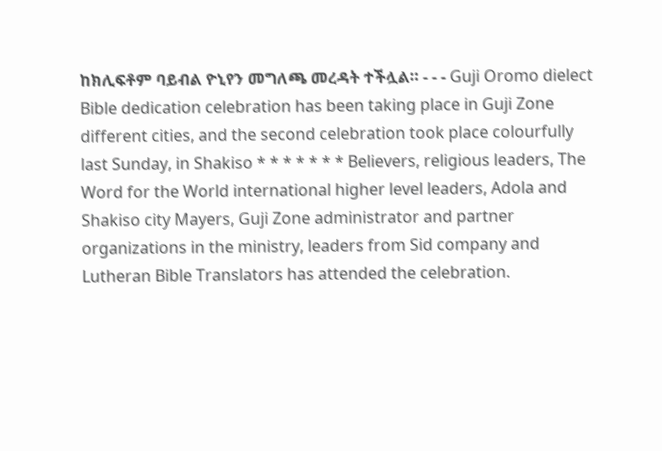ከክሊፍቶም ባይብል ዮኒየን መግለጫ መረዳት ተችሏል። - - - Guji Oromo dielect Bible dedication celebration has been taking place in Guji Zone different cities, and the second celebration took place colourfully last Sunday, in Shakiso * * * * * * * Believers, religious leaders, The Word for the World international higher level leaders, Adola and Shakiso city Mayers, Guji Zone administrator and partner organizations in the ministry, leaders from Sid company and Lutheran Bible Translators has attended the celebration.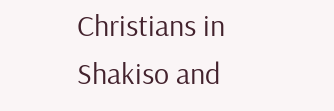Christians in Shakiso and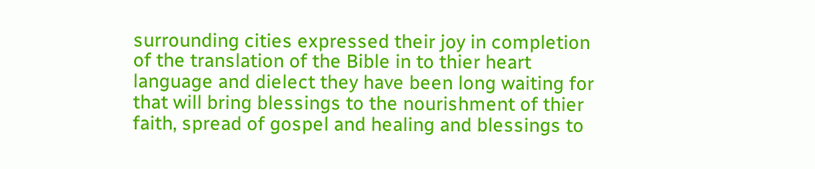surrounding cities expressed their joy in completion of the translation of the Bible in to thier heart language and dielect they have been long waiting for that will bring blessings to the nourishment of thier faith, spread of gospel and healing and blessings to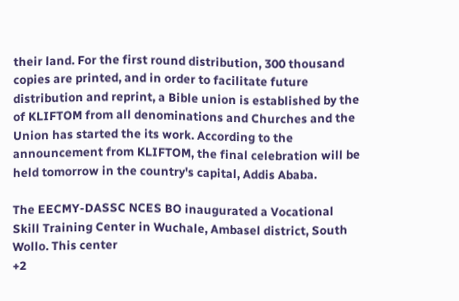their land. For the first round distribution, 300 thousand copies are printed, and in order to facilitate future distribution and reprint, a Bible union is established by the of KLIFTOM from all denominations and Churches and the Union has started the its work. According to the announcement from KLIFTOM, the final celebration will be held tomorrow in the country's capital, Addis Ababa.

The EECMY-DASSC NCES BO inaugurated a Vocational Skill Training Center in Wuchale, Ambasel district, South Wollo. This center
+2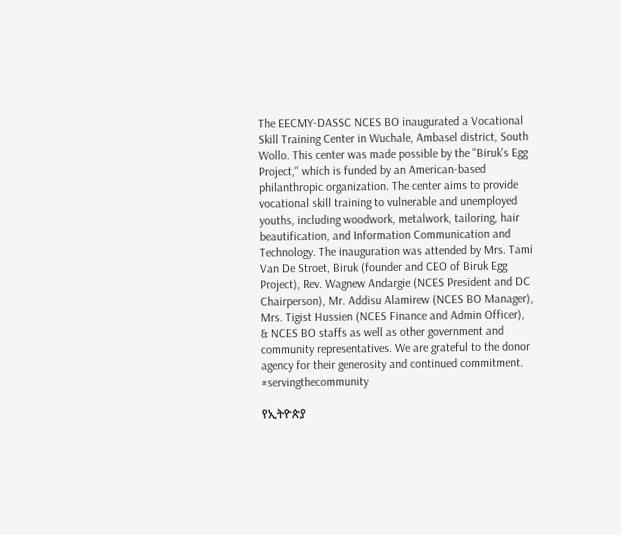The EECMY-DASSC NCES BO inaugurated a Vocational Skill Training Center in Wuchale, Ambasel district, South Wollo. This center was made possible by the "Biruk's Egg Project," which is funded by an American-based philanthropic organization. The center aims to provide vocational skill training to vulnerable and unemployed youths, including woodwork, metalwork, tailoring, hair beautification, and Information Communication and Technology. The inauguration was attended by Mrs. Tami Van De Stroet, Biruk (founder and CEO of Biruk Egg Project), Rev. Wagnew Andargie (NCES President and DC Chairperson), Mr. Addisu Alamirew (NCES BO Manager), Mrs. Tigist Hussien (NCES Finance and Admin Officer), & NCES BO staffs as well as other government and community representatives. We are grateful to the donor agency for their generosity and continued commitment. #servingthecommunity

የኢትዮጵያ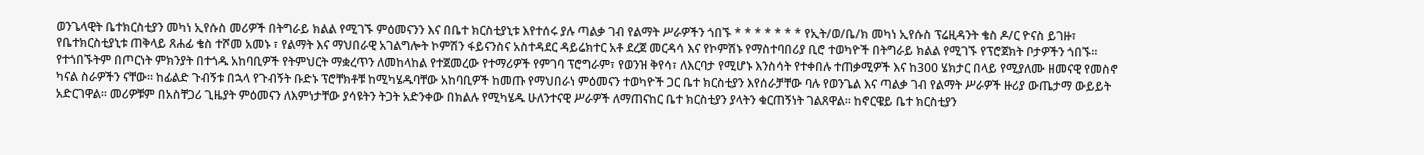ወንጌላዊት ቤተክርስቲያን መካነ ኢየሱስ መሪዎች በትግራይ ክልል የሚገኙ ምዕመናንን እና በቤተ ክርስቲያኒቱ እየተሰሩ ያሉ ጣልቃ ገብ የልማት ሥራዎችን ጎበኙ * * * * * * * የኢት/ወ/ቤ/ክ መካነ ኢየሱስ ፕሬዚዳንት ቄስ ዶ/ር ዮናስ ይገዙ፣ የቤተክርስቲያኒቱ ጠቅላይ ጸሐፊ ቄስ ተሾመ አመኑ ፣ የልማት እና ማህበራዊ አገልግሎት ኮምሽን ፋይናንስና አስተዳደር ዳይሬክተር አቶ ደረጀ መርዳሳ እና የኮምሽኑ የማስተባበሪያ ቢሮ ተወካዮች በትግራይ ክልል የሚገኙ የፕሮጀክት ቦታዎችን ጎበኙ። የተጎበኙትም በጦርነት ምክንያት በተጎዱ አከባቢዎች የትምህርት ማቋረጥን ለመከላከል የተጀመረው የተማሪዎች የምገባ ፕሮግራም፣ የወንዝ ቅየሳ፣ ለእርባታ የሚሆኑ እንስሳት የተቀበሉ ተጠቃሚዎች እና ከ300 ሄክታር በላይ የሚያለሙ ዘመናዊ የመስኖ ካናል ስራዎችን ናቸው። ከፊልድ ጉብኝቱ በኋላ የጉብኝት ቡድኑ ፕሮቸክቶቹ ከሚካሄዱባቸው አከባቢዎች ከመጡ የማህበራነ ምዕመናን ተወካዮች ጋር ቤተ ክርስቲያን እየሰራቻቸው ባሉ የወንጌል እና ጣልቃ ገብ የልማት ሥራዎች ዙሪያ ውጤታማ ውይይት አድርገዋል። መሪዎቹም በአስቸጋሪ ጊዜያት ምዕመናን ለእምነታቸው ያሳዩትን ትጋት አድንቀው በክልሉ የሚካሄዱ ሁለንተናዊ ሥራዎች ለማጠናከር ቤተ ክርስቲያን ያላትን ቁርጠኝነት ገልጸዋል። ከኖርዌይ ቤተ ክርስቲያን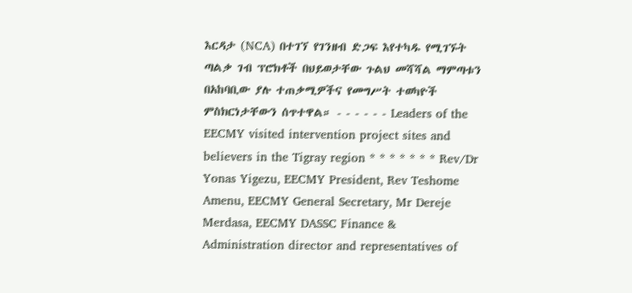እርዳታ (NCA) በተገኘ የገንዘብ ድጋፍ እየተካዱ የሚገኙት ጣልቃ ገብ ፕሮክቶች በህይወታቸው ጉልህ መሻሻል ማምጣቱን በአከባቢው ያሉ ተጠቃሚዎችና የመግሥት ተወካዮች ምስክርነታቸውን ሰጥተዋል። - - - - - - Leaders of the EECMY visited intervention project sites and believers in the Tigray region * * * * * * * Rev/Dr Yonas Yigezu, EECMY President, Rev Teshome Amenu, EECMY General Secretary, Mr Dereje Merdasa, EECMY DASSC Finance & Administration director and representatives of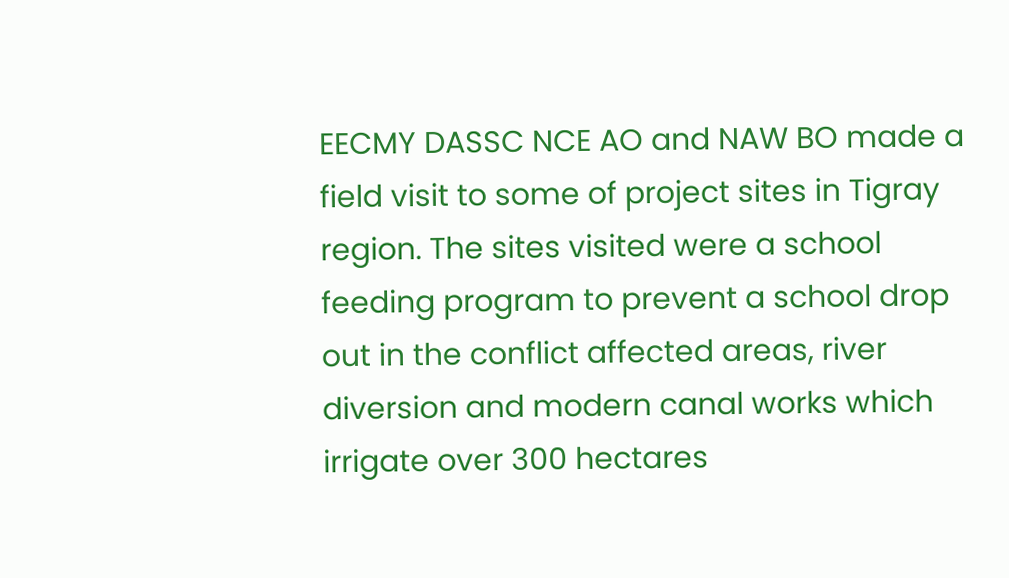EECMY DASSC NCE AO and NAW BO made a field visit to some of project sites in Tigray region. The sites visited were a school feeding program to prevent a school drop out in the conflict affected areas, river diversion and modern canal works which irrigate over 300 hectares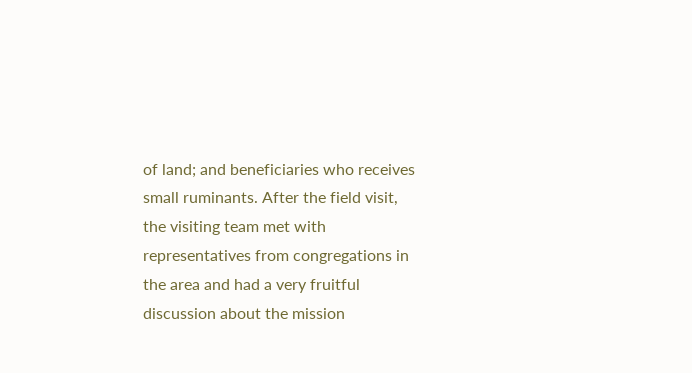of land; and beneficiaries who receives small ruminants. After the field visit, the visiting team met with representatives from congregations in the area and had a very fruitful discussion about the mission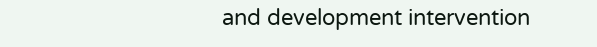and development intervention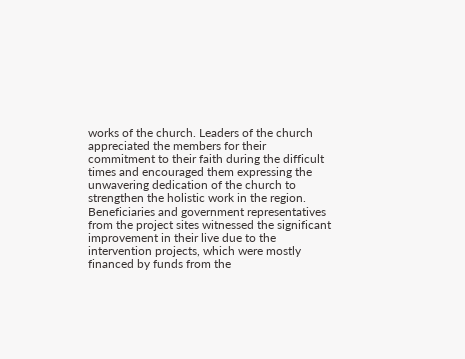works of the church. Leaders of the church appreciated the members for their commitment to their faith during the difficult times and encouraged them expressing the unwavering dedication of the church to strengthen the holistic work in the region. Beneficiaries and government representatives from the project sites witnessed the significant improvement in their live due to the intervention projects, which were mostly financed by funds from the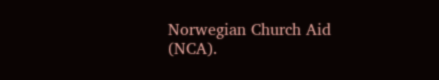Norwegian Church Aid (NCA).